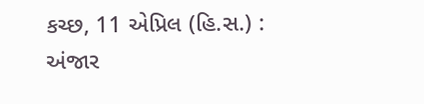કચ્છ, 11 એપ્રિલ (હિ.સ.) : અંજાર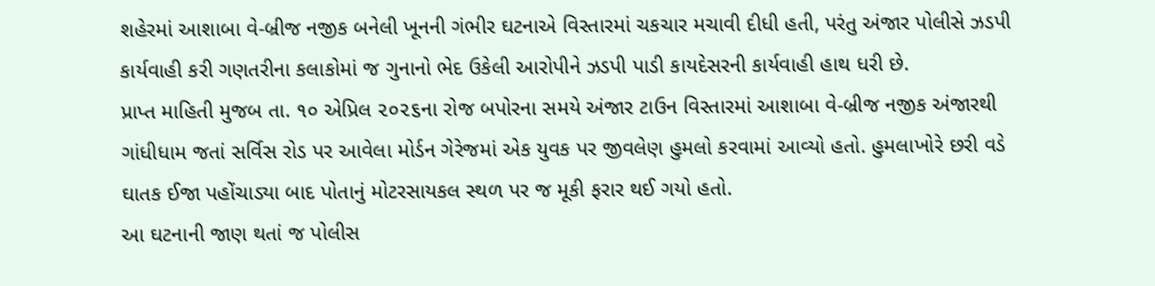શહેરમાં આશાબા વે-બ્રીજ નજીક બનેલી ખૂનની ગંભીર ઘટનાએ વિસ્તારમાં ચકચાર મચાવી દીધી હતી, પરંતુ અંજાર પોલીસે ઝડપી કાર્યવાહી કરી ગણતરીના કલાકોમાં જ ગુનાનો ભેદ ઉકેલી આરોપીને ઝડપી પાડી કાયદેસરની કાર્યવાહી હાથ ધરી છે.
પ્રાપ્ત માહિતી મુજબ તા. ૧૦ એપ્રિલ ૨૦૨૬ના રોજ બપોરના સમયે અંજાર ટાઉન વિસ્તારમાં આશાબા વે-બ્રીજ નજીક અંજારથી ગાંધીધામ જતાં સર્વિસ રોડ પર આવેલા મોર્ડન ગેરેજમાં એક યુવક પર જીવલેણ હુમલો કરવામાં આવ્યો હતો. હુમલાખોરે છરી વડે ઘાતક ઈજા પહોંચાડ્યા બાદ પોતાનું મોટરસાયકલ સ્થળ પર જ મૂકી ફરાર થઈ ગયો હતો.
આ ઘટનાની જાણ થતાં જ પોલીસ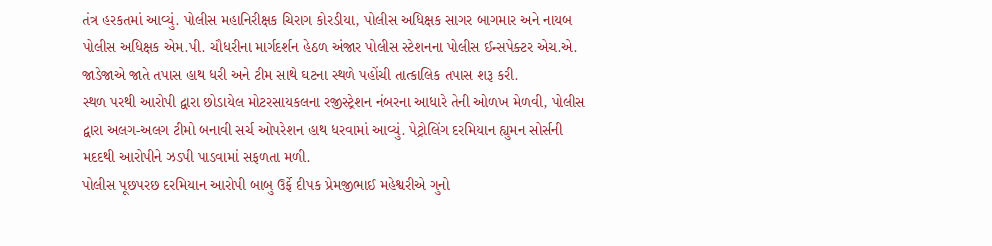તંત્ર હરકતમાં આવ્યું. પોલીસ મહાનિરીક્ષક ચિરાગ કોરડીયા, પોલીસ અધિક્ષક સાગર બાગમાર અને નાયબ પોલીસ અધિક્ષક એમ.પી. ચૌધરીના માર્ગદર્શન હેઠળ અંજાર પોલીસ સ્ટેશનના પોલીસ ઈન્સપેક્ટર એચ.એ. જાડેજાએ જાતે તપાસ હાથ ધરી અને ટીમ સાથે ઘટના સ્થળે પહોંચી તાત્કાલિક તપાસ શરૂ કરી.
સ્થળ પરથી આરોપી દ્વારા છોડાયેલ મોટરસાયકલના રજીસ્ટ્રેશન નંબરના આધારે તેની ઓળખ મેળવી, પોલીસ દ્વારા અલગ-અલગ ટીમો બનાવી સર્ચ ઓપરેશન હાથ ધરવામાં આવ્યું. પેટ્રોલિંગ દરમિયાન હ્યુમન સોર્સની મદદથી આરોપીને ઝડપી પાડવામાં સફળતા મળી.
પોલીસ પૂછપરછ દરમિયાન આરોપી બાબુ ઉર્ફે દીપક પ્રેમજીભાઈ મહેશ્વરીએ ગુનો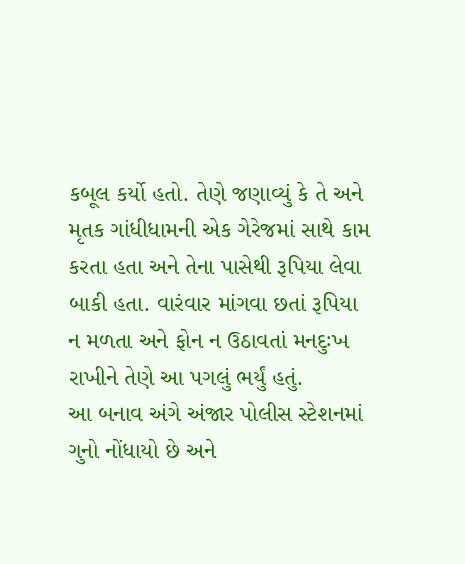કબૂલ કર્યો હતો. તેણે જણાવ્યું કે તે અને મૃતક ગાંધીધામની એક ગેરેજમાં સાથે કામ કરતા હતા અને તેના પાસેથી રૂપિયા લેવા બાકી હતા. વારંવાર માંગવા છતાં રૂપિયા ન મળતા અને ફોન ન ઉઠાવતાં મનદુઃખ રાખીને તેણે આ પગલું ભર્યું હતું.
આ બનાવ અંગે અંજાર પોલીસ સ્ટેશનમાં ગુનો નોંધાયો છે અને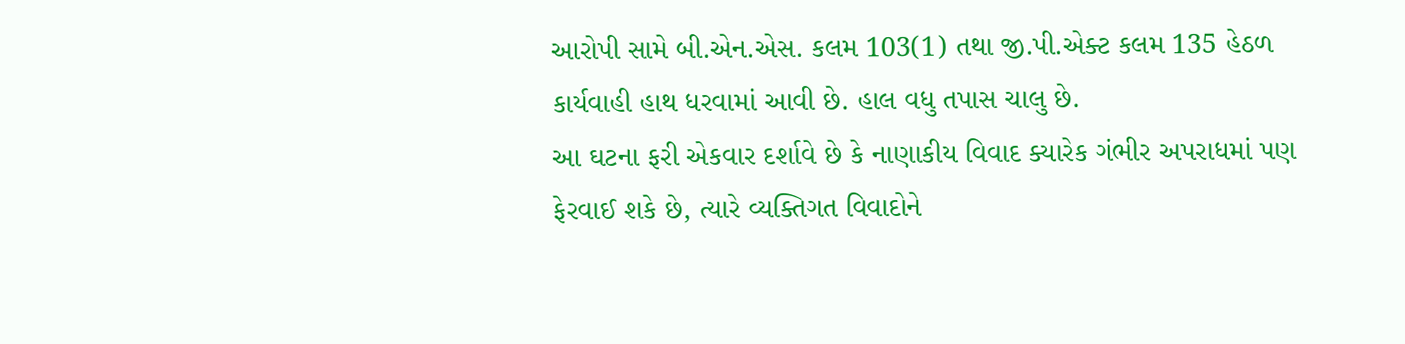આરોપી સામે બી.એન.એસ. કલમ 103(1) તથા જી.પી.એક્ટ કલમ 135 હેઠળ કાર્યવાહી હાથ ધરવામાં આવી છે. હાલ વધુ તપાસ ચાલુ છે.
આ ઘટના ફરી એકવાર દર્શાવે છે કે નાણાકીય વિવાદ ક્યારેક ગંભીર અપરાધમાં પણ ફેરવાઈ શકે છે, ત્યારે વ્યક્તિગત વિવાદોને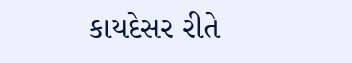કાયદેસર રીતે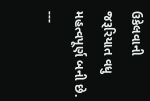ઉકેલવાની જરૂરિયાત વધુ મહત્વપૂર્ણ બની છે.
---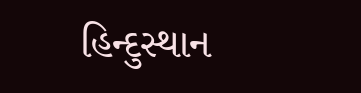હિન્દુસ્થાન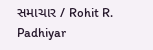સમાચાર / Rohit R. Padhiyar